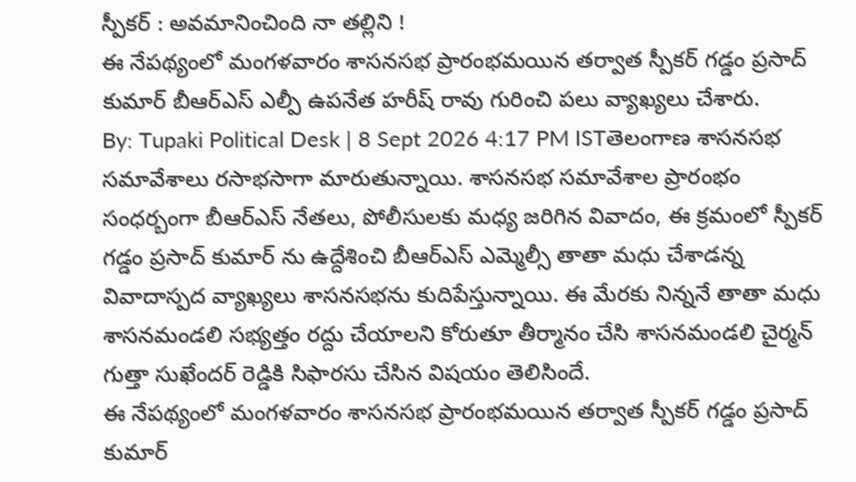స్పీకర్ : అవమానించింది నా తల్లిని !
ఈ నేపథ్యంలో మంగళవారం శాసనసభ ప్రారంభమయిన తర్వాత స్పీకర్ గడ్డం ప్రసాద్ కుమార్ బీఆర్ఎస్ ఎల్పీ ఉపనేత హరీష్ రావు గురించి పలు వ్యాఖ్యలు చేశారు.
By: Tupaki Political Desk | 8 Sept 2026 4:17 PM ISTతెలంగాణ శాసనసభ సమావేశాలు రసాభసాగా మారుతున్నాయి. శాసనసభ సమావేశాల ప్రారంభం సంధర్బంగా బీఆర్ఎస్ నేతలు, పోలీసులకు మధ్య జరిగిన వివాదం, ఈ క్రమంలో స్పీకర్ గడ్డం ప్రసాద్ కుమార్ ను ఉద్దేశించి బీఆర్ఎస్ ఎమ్మెల్సీ తాతా మధు చేశాడన్న వివాదాస్పద వ్యాఖ్యలు శాసనసభను కుదిపేస్తున్నాయి. ఈ మేరకు నిన్ననే తాతా మధు శాసనమండలి సభ్యత్తం రద్దు చేయాలని కోరుతూ తీర్మానం చేసి శాసనమండలి చైర్మన్ గుత్తా సుఖేందర్ రెడ్డికి సిఫారసు చేసిన విషయం తెలిసిందే.
ఈ నేపథ్యంలో మంగళవారం శాసనసభ ప్రారంభమయిన తర్వాత స్పీకర్ గడ్డం ప్రసాద్ కుమార్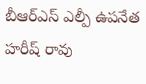బీఆర్ఎస్ ఎల్పీ ఉపనేత హరీష్ రావు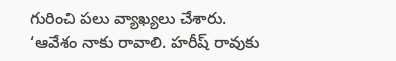గురించి పలు వ్యాఖ్యలు చేశారు. ‘ఆవేశం నాకు రావాలి. హరీష్ రావుకు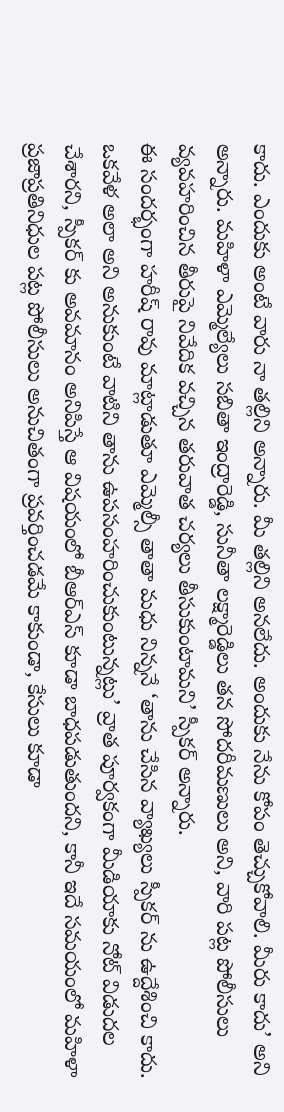కాదు. ఎందుకు అంటే వారు నా తల్లిని అన్నారు. మీ తల్లిని అనలేదు. అందుకు నేను కోపం తెచ్చుకోవాలి. మీరు కాదు’ అని అన్నారు. మహిళా ఎమ్మెల్యేలు సబితా ఇంద్రారెడ్డి, సునీతా లక్ష్మారెడ్డిలు తన సోదరీమణులు అని, వారి పట్ల పోలీసులు వ్యవహరించిన తీరుపై నివేదిక వచ్చిన తరువాత చర్యలు తీసుకుంటామని’ స్పీకర్ అన్నారు.
ఈ సందర్భంగా హరీష్ రావు మాట్లాడుతూ ఎమ్మెల్సీ తాతా మధు నిన్ననే ‘తాను చేసిన వ్యాఖ్యలు స్పీకర్ ను ఉద్దేశించి కాదు. ఒకవేళ అలా అని అనుకుంటే వాటిని తాను ఉపసంహరించుకుంటున్నట్లు’ వ్రాత పూర్వకంగా మీడియాకు నోట్ విడుదల చేశారని, స్పీకర్ కు అవమానం అనిపిస్తే ఆ విషయంలో బీఆర్ఎస్ కూడా బాధపడుతుందని, కానీ ఇదే సమయంలో మహిళా ప్రజాప్రతినిధుల పట్ల పోలీసులు అనుచితంగా ప్రవర్తించడమే కాకుండా, కేసులు కూడా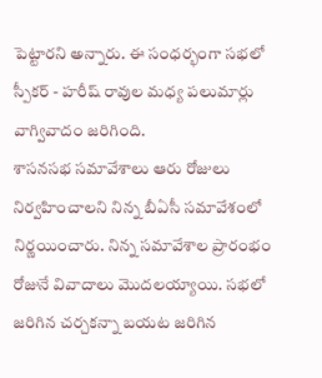పెట్టారని అన్నారు. ఈ సంధర్భంగా సభలో స్పీకర్ - హరీష్ రావుల మధ్య పలుమార్లు వాగ్వివాదం జరిగింది.
శాసనసభ సమావేశాలు ఆరు రోజులు నిర్వహించాలని నిన్న బీఏసీ సమావేశంలో నిర్ణయించారు. నిన్న సమావేశాల ప్రారంభం రోజునే వివాదాలు మొదలయ్యాయి. సభలో జరిగిన చర్చకన్నా బయట జరిగిన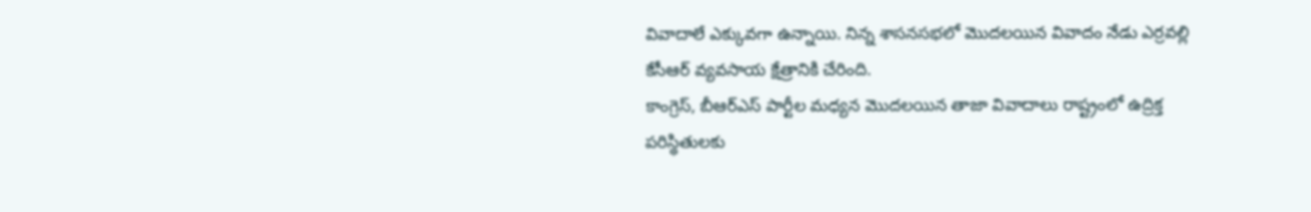వివాదాలే ఎక్కువగా ఉన్నాయి. నిన్న శాసనసభలో మొదలయిన వివాదం నేడు ఎర్రవల్లి కేసీఆర్ వ్యవసాయ క్షేత్రానికి చేరింది.
కాంగ్రెస్, బీఆర్ఎస్ పార్టీల మధ్యన మొదలయిన తాజా వివాదాలు రాష్ట్రంలో ఉద్రిక్త పరిస్థితులకు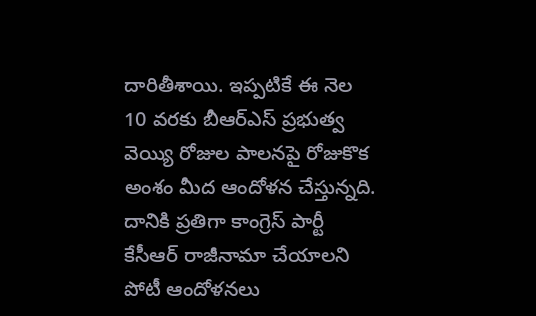దారితీశాయి. ఇప్పటికే ఈ నెల 10 వరకు బీఆర్ఎస్ ప్రభుత్వ వెయ్యి రోజుల పాలనపై రోజుకొక అంశం మీద ఆందోళన చేస్తున్నది. దానికి ప్రతిగా కాంగ్రెస్ పార్టీ కేసీఆర్ రాజీనామా చేయాలని పోటీ ఆందోళనలు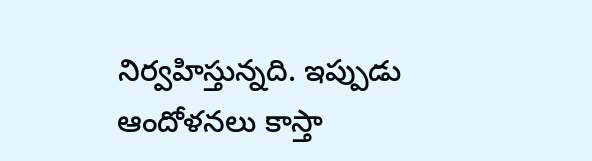నిర్వహిస్తున్నది. ఇప్పుడు ఆందోళనలు కాస్తా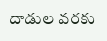దాడుల వరకు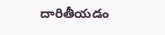దారితీయడం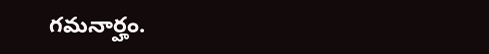గమనార్హం.